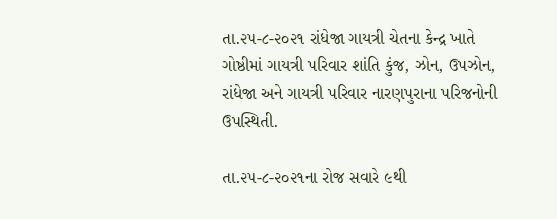તા.૨૫-૮-૨૦૨૧ રાંધેજા ગાયત્રી ચેતના કેન્દ્ર ખાતે
ગોષ્ઠીમાં ગાયત્રી પરિવાર શાંતિ કુંજ, ઝોન, ઉપઝોન, રાંધેજા અને ગાયત્રી પરિવાર નારણપુરાના પરિજનોની ઉપસ્થિતી.

તા.૨૫-૮-૨૦૨૧ના રોજ સવારે ૯થી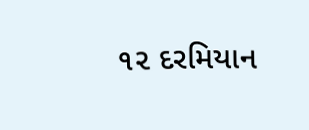૧૨ દરમિયાન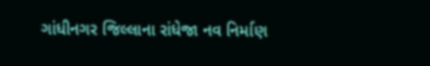ગાંધીનગર જિલ્લાના રાંધેજા નવ નિર્માણ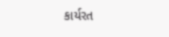કાર્યરત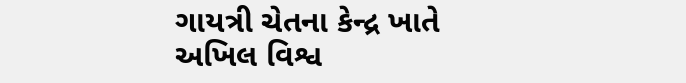ગાયત્રી ચેતના કેન્દ્ર ખાતે અખિલ વિશ્વ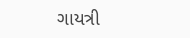ગાયત્રી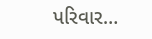પરિવાર…